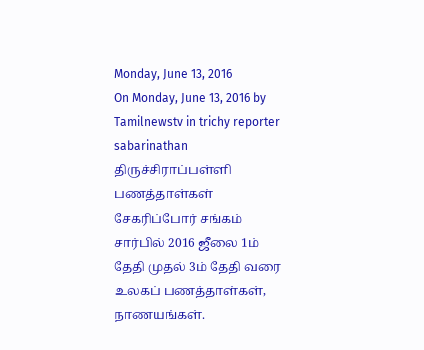Monday, June 13, 2016
On Monday, June 13, 2016 by Tamilnewstv in trichy reporter sabarinathan
திருச்சிராப்பள்ளி பணத்தாள்கள் சேகரிப்போர் சங்கம் சார்பில் 2016 ஜீலை 1ம் தேதி முதல் 3ம் தேதி வரை உலகப் பணத்தாள்கள், நாணயங்கள்.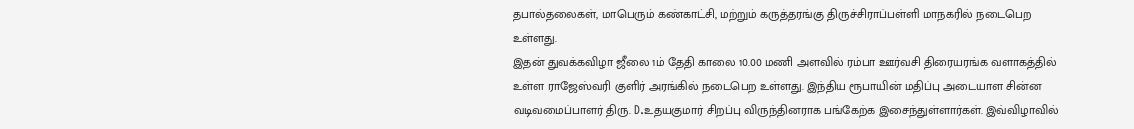தபால்தலைகள், மாபெரும் கண்காட்சி, மற்றும் கருத்தரங்கு திருச்சிராப்பள்ளி மாநகரில் நடைபெற உள்ளது.
இதன் துவக்கவிழா ஜீலை 1ம் தேதி காலை 10.00 மணி அளவில் ரம்பா ஊர்வசி திரையரங்க வளாகத்தில் உள்ள ராஜேஸ்வரி குளிர் அரங்கில் நடைபெற உள்ளது. இந்திய ரூபாயின் மதிப்பு அடையாள சின்ன வடிவமைப்பாளர் திரு. D.உதயகுமார் சிறப்பு விருந்தினராக பங்கேற்க இசைந்துள்ளார்கள். இவ்விழாவில்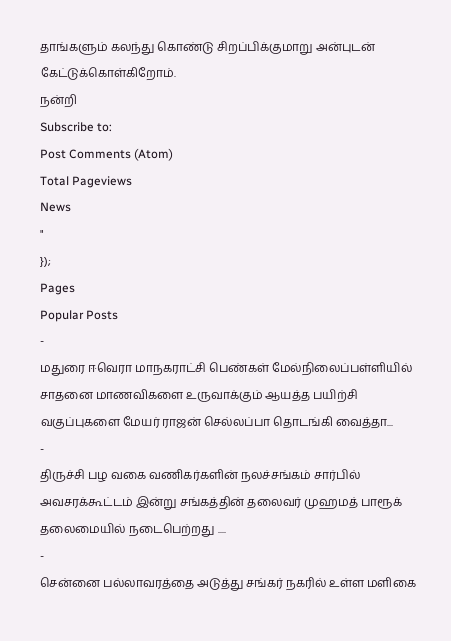தாங்களும் கலந்து கொண்டு சிறப்பிக்குமாறு அன்புடன் கேட்டுக்கொள்கிறோம்.
நன்றி
Subscribe to:
Post Comments (Atom)
Total Pageviews
News
"
});
Pages
Popular Posts
-
மதுரை ஈவெரா மாநகராட்சி பெண்கள் மேல்நிலைப்பள்ளியில் சாதனை மாணவிகளை உருவாக்கும் ஆயத்த பயிற்சி வகுப்புகளை மேயர் ராஜன் செல்லப்பா தொடங்கி வைத்தா...
-
திருச்சி பழ வகை வணிகர்களின் நலச்சங்கம் சார்பில் அவசரக்கூட்டம் இன்று சங்கத்தின் தலைவர் முஹமத் பாரூக் தலைமையில் நடைபெற்றது ....
-
சென்னை பல்லாவரத்தை அடுத்து சங்கர் நகரில் உள்ள மளிகை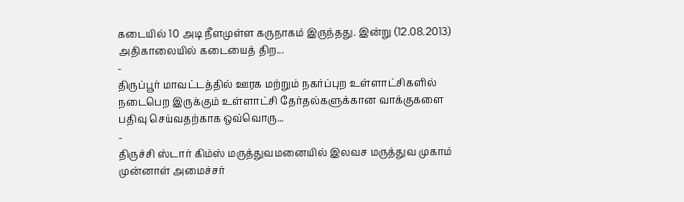கடையில் 10 அடி நீளமுள்ள கருநாகம் இருந்தது. இன்று (12.08.2013) அதிகாலையில் கடையைத் திற...
-
திருப்பூர் மாவட்டத்தில் ஊரக மற்றும் நகர்ப்புற உள்ளாட்சிகளில் நடைபெற இருக்கும் உள்ளாட்சி தேர்தல்களுக்கான வாக்குகளை பதிவு செய்வதற்காக ஒவ்வொரு...
-
திருச்சி ஸ்டார் கிம்ஸ் மருத்துவமனையில் இலவச மருத்துவ முகாம் முன்னாள் அமைச்சர்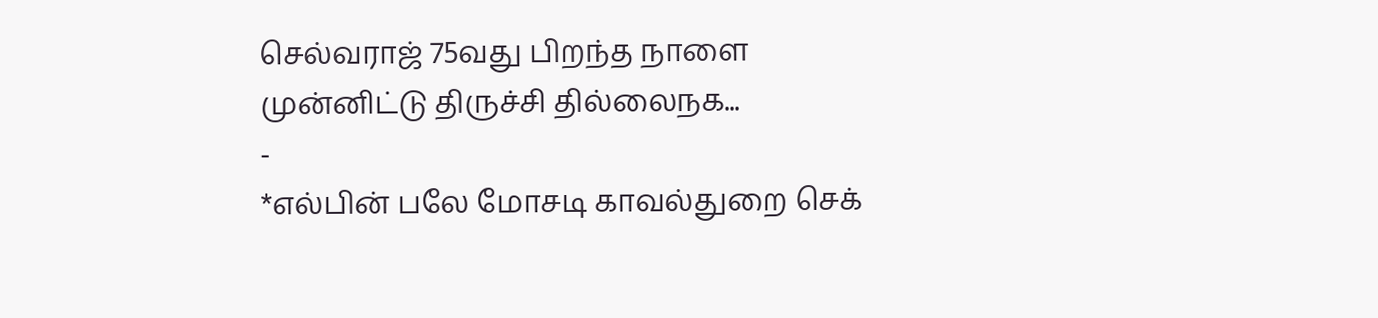செல்வராஜ் 75வது பிறந்த நாளை முன்னிட்டு திருச்சி தில்லைநக...
-
*எல்பின் பலே மோசடி காவல்துறை செக்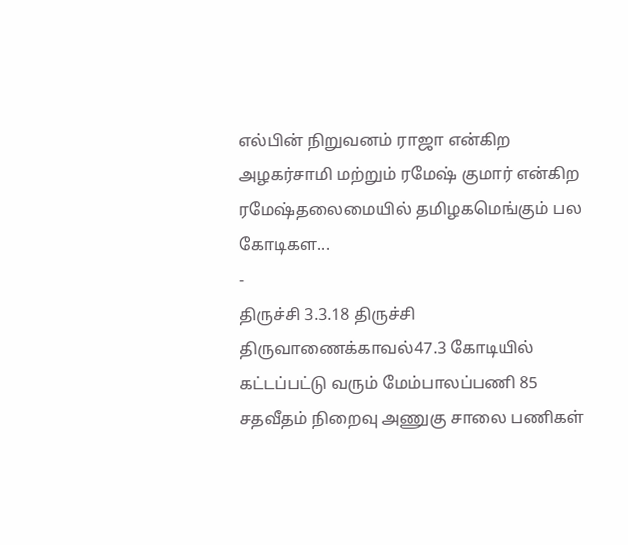எல்பின் நிறுவனம் ராஜா என்கிற அழகர்சாமி மற்றும் ரமேஷ் குமார் என்கிற ரமேஷ்தலைமையில் தமிழகமெங்கும் பல கோடிகள...
-
திருச்சி 3.3.18 திருச்சி திருவாணைக்காவல்47.3 கோடியில் கட்டப்பட்டு வரும் மேம்பாலப்பணி 85 சதவீதம் நிறைவு அணுகு சாலை பணிகள்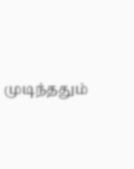முடிந்ததும்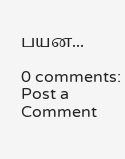பயன...

0 comments:
Post a Comment